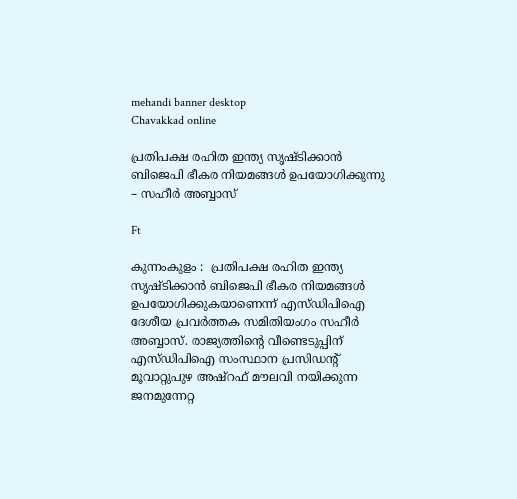mehandi banner desktop
Chavakkad online

പ്രതിപക്ഷ രഹിത ഇന്ത്യ സൃഷ്ടിക്കാന്‍ ബിജെപി ഭീകര നിയമങ്ങള്‍ ഉപയോഗിക്കുന്നു – സഹീര്‍ അബ്ബാസ്

Ft

കുന്നംകുളം :  പ്രതിപക്ഷ രഹിത ഇന്ത്യ സൃഷ്ടിക്കാന്‍ ബിജെപി ഭീകര നിയമങ്ങള്‍ ഉപയോഗിക്കുകയാണെന്ന് എസ്ഡിപിഐ ദേശീയ പ്രവര്‍ത്തക സമിതിയംഗം സഹീര്‍ അബ്ബാസ്. രാജ്യത്തിന്റെ വീണ്ടെടുപ്പിന് എസ്ഡിപിഐ സംസ്ഥാന പ്രസിഡന്റ് മൂവാറ്റുപുഴ അഷ്റഫ് മൗലവി നയിക്കുന്ന ജനമുന്നേറ്റ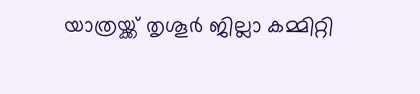യാത്രയ്ക്ക് തൃശൂര്‍ ജില്ലാ കമ്മിറ്റി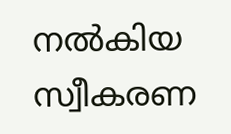നല്‍കിയ സ്വീകരണ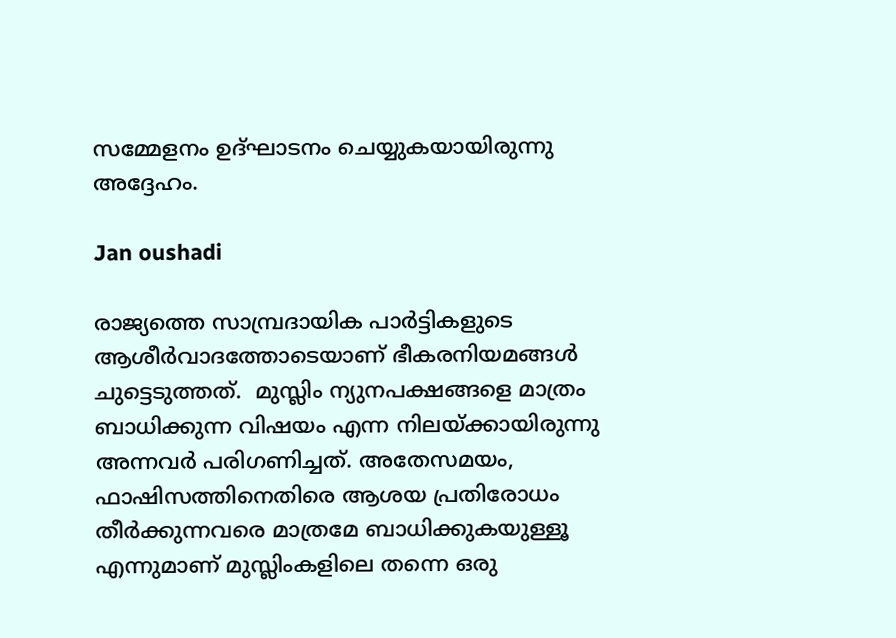സമ്മേളനം ഉദ്ഘാടനം ചെയ്യുകയായിരുന്നു അദ്ദേഹം.

Jan oushadi

രാജ്യത്തെ സാമ്പ്രദായിക പാര്‍ട്ടികളുടെ ആശീര്‍വാദത്തോടെയാണ് ഭീകരനിയമങ്ങള്‍ ചുട്ടെടുത്തത്.  മുസ്ലിം ന്യുനപക്ഷങ്ങളെ മാത്രം ബാധിക്കുന്ന വിഷയം എന്ന നിലയ്ക്കായിരുന്നു അന്നവര്‍ പരിഗണിച്ചത്. അതേസമയം, ഫാഷിസത്തിനെതിരെ ആശയ പ്രതിരോധം തീര്‍ക്കുന്നവരെ മാത്രമേ ബാധിക്കുകയുള്ളൂ എന്നുമാണ് മുസ്ലിംകളിലെ തന്നെ ഒരു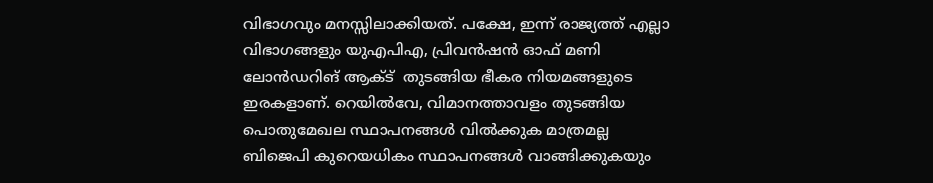വിഭാഗവും മനസ്സിലാക്കിയത്. പക്ഷേ, ഇന്ന് രാജ്യത്ത് എല്ലാ വിഭാഗങ്ങളും യുഎപിഎ, പ്രിവന്‍ഷന്‍ ഓഫ് മണി ലോന്‍ഡറിങ് ആക്ട്  തുടങ്ങിയ ഭീകര നിയമങ്ങളുടെ ഇരകളാണ്. റെയില്‍വേ, വിമാനത്താവളം തുടങ്ങിയ പൊതുമേഖല സ്ഥാപനങ്ങള്‍ വില്‍ക്കുക മാത്രമല്ല ബിജെപി കുറെയധികം സ്ഥാപനങ്ങള്‍ വാങ്ങിക്കുകയും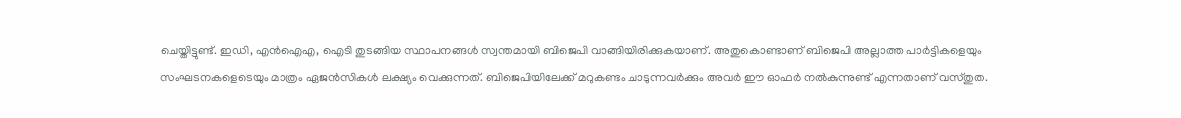ചെയ്തിട്ടുണ്ട്. ഇഡി, എന്‍ഐഎ, ഐടി തുടങ്ങിയ സ്ഥാപനങ്ങള്‍ സ്വന്തമായി ബിജെപി വാങ്ങിയിരിക്കുകയാണ്. അതുകൊണ്ടാണ് ബിജെപി അല്ലാത്ത പാര്‍ട്ടികളെയും സംഘടനകളെടെയും മാത്രം ഏജന്‍സികള്‍ ലക്ഷ്യം വെക്കുന്നത്. ബിജെപിയിലേക്ക് മറുകണ്ടം ചാടുന്നവര്‍ക്കും അവര്‍ ഈ ഓഫര്‍ നല്‍കുന്നുണ്ട് എന്നതാണ് വസ്തുത.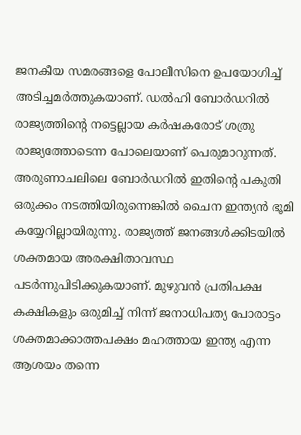ജനകീയ സമരങ്ങളെ പോലീസിനെ ഉപയോഗിച്ച് അടിച്ചമര്‍ത്തുകയാണ്. ഡല്‍ഹി ബോര്‍ഡറില്‍ രാജ്യത്തിന്റെ നട്ടെല്ലായ കര്‍ഷകരോട് ശത്രു രാജ്യത്തോടെന്ന പോലെയാണ് പെരുമാറുന്നത്. അരുണാചലിലെ ബോര്‍ഡറില്‍ ഇതിന്റെ പകുതി ഒരുക്കം നടത്തിയിരുന്നെങ്കില്‍ ചൈന ഇന്ത്യന്‍ ഭൂമി കയ്യേറില്ലായിരുന്നു. രാജ്യത്ത് ജനങ്ങള്‍ക്കിടയില്‍ ശക്തമായ അരക്ഷിതാവസ്ഥ പടര്‍ന്നുപിടിക്കുകയാണ്. മുഴുവന്‍ പ്രതിപക്ഷ കക്ഷികളും ഒരുമിച്ച് നിന്ന് ജനാധിപത്യ പോരാട്ടം ശക്തമാക്കാത്തപക്ഷം മഹത്തായ ഇന്ത്യ എന്ന ആശയം തന്നെ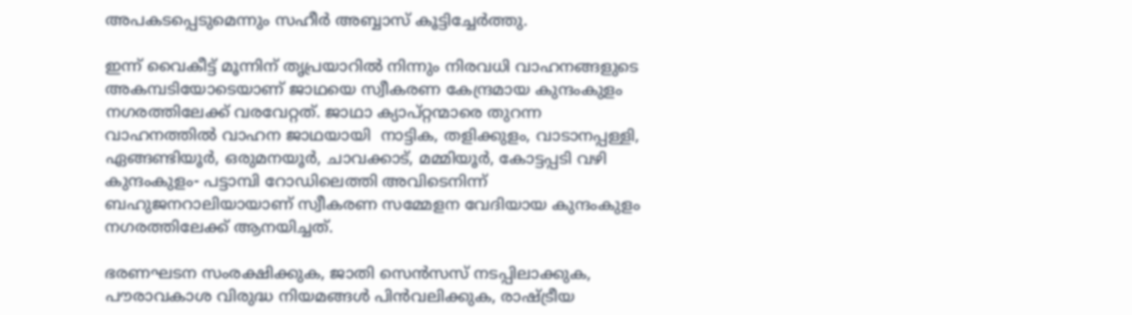അപകടപ്പെടുമെന്നും സഹീര്‍ അബ്ബാസ് കൂട്ടിച്ചേര്‍ത്തു.

ഇന്ന് വൈകീട്ട് മൂന്നിന് തൃപ്രയാറില്‍ നിന്നും നിരവധി വാഹനങ്ങളുടെ അകമ്പടിയോടെയാണ് ജാഥയെ സ്വീകരണ കേന്ദ്രമായ കുന്ദംകുളം നഗരത്തിലേക്ക് വരവേറ്റത്. ജാഥാ ക്യാപ്റ്റന്മാരെ തുറന്ന വാഹനത്തില്‍ വാഹന ജാഥയായി  നാട്ടിക, തളിക്കുളം, വാടാനപ്പള്ളി, ഏങ്ങണ്ടിയൂര്‍, ഒരുമനയൂര്‍, ചാവക്കാട്, മമ്മിയൂര്‍, കോട്ടപ്പടി വഴി കുന്ദംകുളം- പട്ടാമ്പി റോഡിലെത്തി അവിടെനിന്ന്   ബഹുജനറാലിയായാണ് സ്വീകരണ സമ്മേളന വേദിയായ കുന്ദംകുളം നഗരത്തിലേക്ക് ആനയിച്ചത്.

ഭരണഘടന സംരക്ഷിക്കുക, ജാതി സെന്‍സസ് നടപ്പിലാക്കുക, പൗരാവകാശ വിരുദ്ധ നിയമങ്ങള്‍ പിന്‍വലിക്കുക, രാഷ്ട്രീയ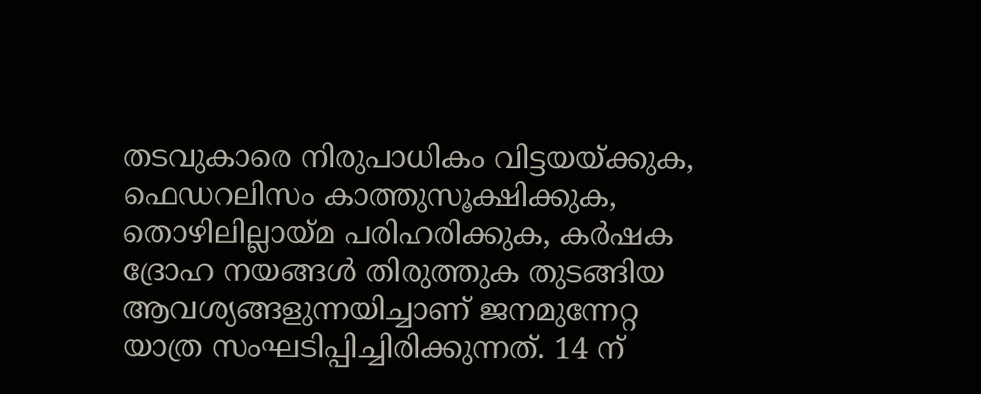തടവുകാരെ നിരുപാധികം വിട്ടയയ്ക്കുക, ഫെഡറലിസം കാത്തുസൂക്ഷിക്കുക, തൊഴിലില്ലായ്മ പരിഹരിക്കുക, കര്‍ഷക ദ്രോഹ നയങ്ങള്‍ തിരുത്തുക തുടങ്ങിയ ആവശ്യങ്ങളുന്നയിച്ചാണ് ജനമുന്നേറ്റ യാത്ര സംഘടിപ്പിച്ചിരിക്കുന്നത്. 14 ന്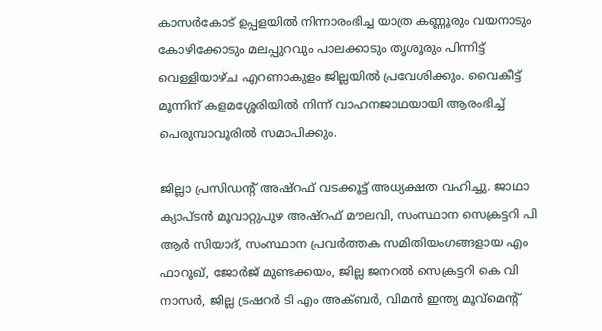കാസര്‍കോട് ഉപ്പളയില്‍ നിന്നാരംഭിച്ച യാത്ര കണ്ണൂരും വയനാടും കോഴിക്കോടും മലപ്പുറവും പാലക്കാടും തൃശൂരും പിന്നിട്ട് വെള്ളിയാഴ്ച എറണാകുളം ജില്ലയില്‍ പ്രവേശിക്കും. വൈകീട്ട് മൂന്നിന് കളമശ്ശേരിയില്‍ നിന്ന് വാഹനജാഥയായി ആരംഭിച്ച് പെരുമ്പാവൂരില്‍ സമാപിക്കും.

ജില്ലാ പ്രസിഡന്റ് അഷ്റഫ് വടക്കൂട്ട് അധ്യക്ഷത വഹിച്ചു. ജാഥാ ക്യാപ്ടന്‍ മൂവാറ്റുപുഴ അഷ്റഫ് മൗലവി, സംസ്ഥാന സെക്രട്ടറി പി ആര്‍ സിയാദ്, സംസ്ഥാന പ്രവര്‍ത്തക സമിതിയംഗങ്ങളായ എം ഫാറൂഖ്, ജോര്‍ജ് മുണ്ടക്കയം, ജില്ല ജനറല്‍ സെക്രട്ടറി കെ വി നാസര്‍, ജില്ല ട്രഷറര്‍ ടി എം അക്ബര്‍, വിമന്‍ ഇന്ത്യ മൂവ്മെന്റ്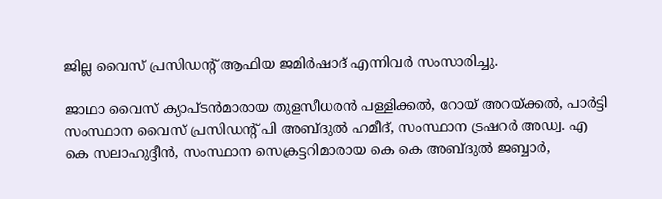ജില്ല വൈസ് പ്രസിഡന്റ് ആഫിയ ജമിര്‍ഷാദ് എന്നിവർ സംസാരിച്ചു.

ജാഥാ വൈസ് ക്യാപ്ടന്‍മാരായ തുളസീധരന്‍ പള്ളിക്കല്‍, റോയ് അറയ്ക്കല്‍, പാര്‍ട്ടി സംസ്ഥാന വൈസ് പ്രസിഡന്റ് പി അബ്ദുല്‍ ഹമീദ്, സംസ്ഥാന ട്രഷറര്‍ അഡ്വ. എ കെ സലാഹുദ്ദീന്‍, സംസ്ഥാന സെക്രട്ടറിമാരായ കെ കെ അബ്ദുല്‍ ജബ്ബാര്‍,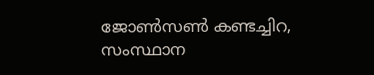ജോണ്‍സണ്‍ കണ്ടച്ചിറ, സംസ്ഥാന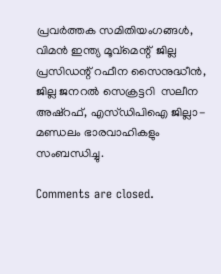പ്രവര്‍ത്തക സമിതിയംഗങ്ങള്‍, വിമന്‍ ഇന്ത്യ മൂവ്മെന്റ്  ജില്ല പ്രസിഡന്റ് റഫീന സൈനുദ്ധീന്‍, ജില്ല ജനറല്‍ സെക്രട്ടറി  സലീന അഷ്റഫ്, എസ്ഡിപിഐ ജില്ലാ-മണ്ഡലം ഭാരവാഹികളും സംബന്ധിച്ചു.

Comments are closed.